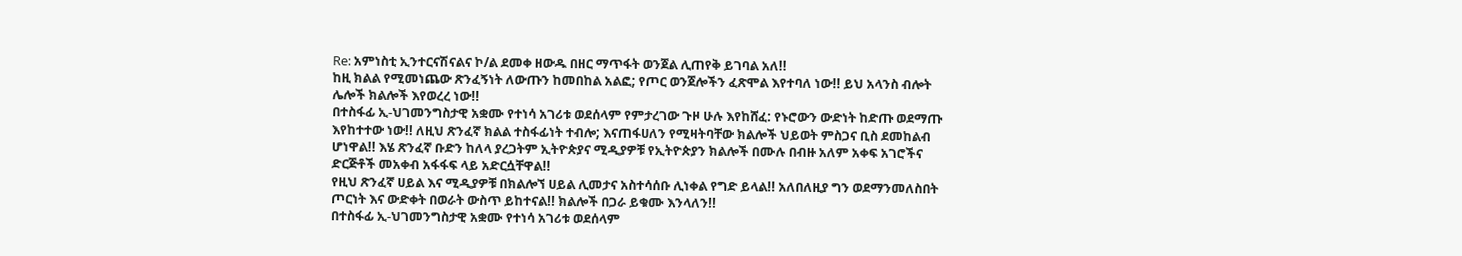Re: አምነስቲ ኢንተርናሽናልና ኮ/ል ደመቀ ዘውዱ በዘር ማጥፋት ወንጀል ሊጠየቅ ይገባል አለ!!
ከዚ ክልል የሚመነጨው ጽንፈኝነት ለውጡን ከመበከል አልፎ; የጦር ወንጀሎችን ፈጽሞል እየተባለ ነው!! ይህ አላንስ ብሎት ሌሎች ክልሎች እየወረረ ነው!!
በተስፋፊ ኢ-ህገመንግስታዊ አቋሙ የተነሳ አገሪቱ ወደሰላም የምታረገው ጉዞ ሁሉ እየከሸፈ: የኑሮውን ውድነት ከድጡ ወደማጡ እየከተተው ነው!! ለዚህ ጽንፈኛ ክልል ተስፋፊነት ተብሎ; እናጠፋሀለን የሚዛትባቸው ክልሎች ህይወት ምስጋና ቢስ ደመከልብ ሆነዋል!! እሄ ጽንፈኛ ቡድን ከለላ ያረጋትም ኢትዮጵያና ሚዲያዎቹ የኢትዮጵያን ክልሎች በሙሉ በብዙ አለም አቀፍ አገሮችና ድርጅቶች መአቀብ አፋፋፍ ላይ አድርሷቸዋል!!
የዚህ ጽንፈኛ ሀይል እና ሚዲያዎቹ በክልሎኘ ሀይል ሊመታና አስተሳሰቡ ሊነቀል የግድ ይላል!! አለበለዚያ ግን ወደማንመለስበት ጦርነት እና ውድቀት በወራት ውስጥ ይከተናል!! ክልሎች በጋራ ይቁሙ እንላለን!!
በተስፋፊ ኢ-ህገመንግስታዊ አቋሙ የተነሳ አገሪቱ ወደሰላም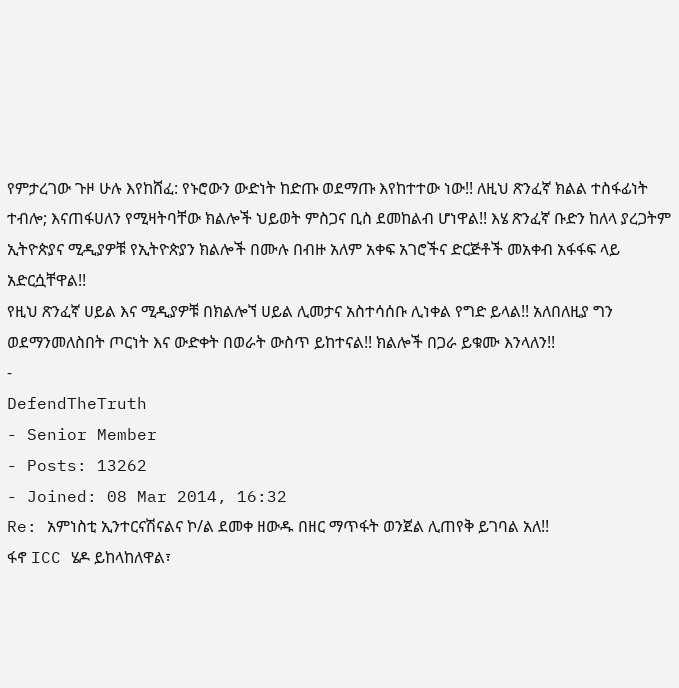የምታረገው ጉዞ ሁሉ እየከሸፈ: የኑሮውን ውድነት ከድጡ ወደማጡ እየከተተው ነው!! ለዚህ ጽንፈኛ ክልል ተስፋፊነት ተብሎ; እናጠፋሀለን የሚዛትባቸው ክልሎች ህይወት ምስጋና ቢስ ደመከልብ ሆነዋል!! እሄ ጽንፈኛ ቡድን ከለላ ያረጋትም ኢትዮጵያና ሚዲያዎቹ የኢትዮጵያን ክልሎች በሙሉ በብዙ አለም አቀፍ አገሮችና ድርጅቶች መአቀብ አፋፋፍ ላይ አድርሷቸዋል!!
የዚህ ጽንፈኛ ሀይል እና ሚዲያዎቹ በክልሎኘ ሀይል ሊመታና አስተሳሰቡ ሊነቀል የግድ ይላል!! አለበለዚያ ግን ወደማንመለስበት ጦርነት እና ውድቀት በወራት ውስጥ ይከተናል!! ክልሎች በጋራ ይቁሙ እንላለን!!
-
DefendTheTruth
- Senior Member
- Posts: 13262
- Joined: 08 Mar 2014, 16:32
Re: አምነስቲ ኢንተርናሽናልና ኮ/ል ደመቀ ዘውዱ በዘር ማጥፋት ወንጀል ሊጠየቅ ይገባል አለ!!
ፋኖ ICC ሄዶ ይከላከለዋል፣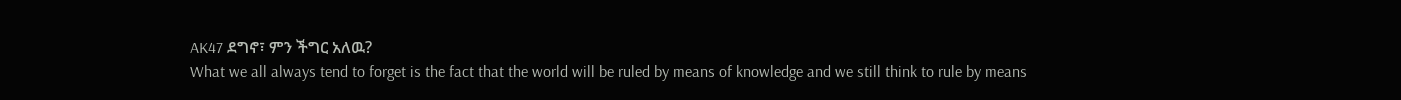AK47 ደግኖ፣ ምን ችግር አለዉ?
What we all always tend to forget is the fact that the world will be ruled by means of knowledge and we still think to rule by means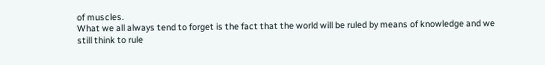of muscles.
What we all always tend to forget is the fact that the world will be ruled by means of knowledge and we still think to rule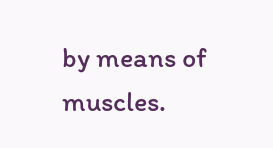by means of muscles.